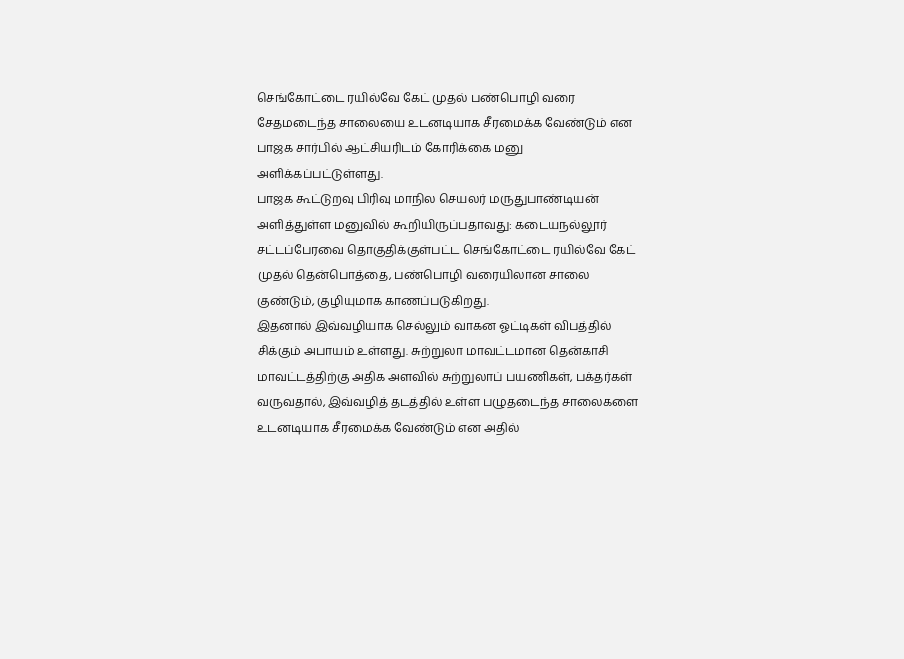செங்கோட்டை ரயில்வே கேட் முதல் பண்பொழி வரை சேதமடைந்த சாலையை உடனடியாக சீரமைக்க வேண்டும் என பாஜக சார்பில் ஆட்சியரிடம் கோரிக்கை மனு அளிக்கப்பட்டுள்ளது.
பாஜக கூட்டுறவு பிரிவு மாநில செயலர் மருதுபாண்டியன் அளித்துள்ள மனுவில் கூறியிருப்பதாவது: கடையநல்லூர் சட்டப்பேரவை தொகுதிக்குள்பட்ட செங்கோட்டை ரயில்வே கேட் முதல் தென்பொத்தை, பண்பொழி வரையிலான சாலை குண்டும், குழியுமாக காணப்படுகிறது.
இதனால் இவ்வழியாக செல்லும் வாகன ஓட்டிகள் விபத்தில் சிக்கும் அபாயம் உள்ளது. சுற்றுலா மாவட்டமான தென்காசி மாவட்டத்திற்கு அதிக அளவில் சுற்றுலாப் பயணிகள், பக்தர்கள் வருவதால், இவ்வழித் தடத்தில் உள்ள பழுதடைந்த சாலைகளை உடனடியாக சீரமைக்க வேண்டும் என அதில்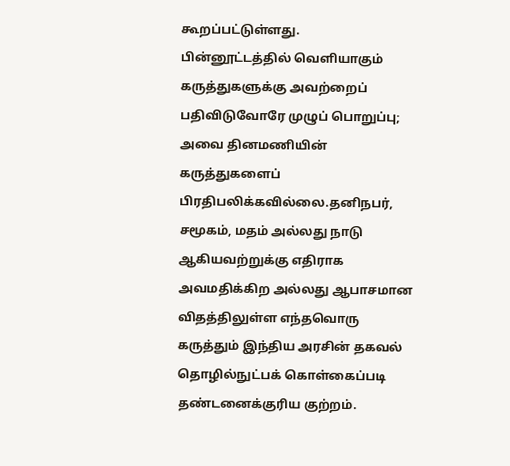கூறப்பட்டுள்ளது.
பின்னூட்டத்தில் வெளியாகும் கருத்துகளுக்கு அவற்றைப் பதிவிடுவோரே முழுப் பொறுப்பு; அவை தினமணியின் கருத்துகளைப் பிரதிபலிக்கவில்லை.தனிநபர், சமூகம், மதம் அல்லது நாடு ஆகியவற்றுக்கு எதிராக அவமதிக்கிற அல்லது ஆபாசமான விதத்திலுள்ள எந்தவொரு கருத்தும் இந்திய அரசின் தகவல் தொழில்நுட்பக் கொள்கைப்படி தண்டனைக்குரிய குற்றம்.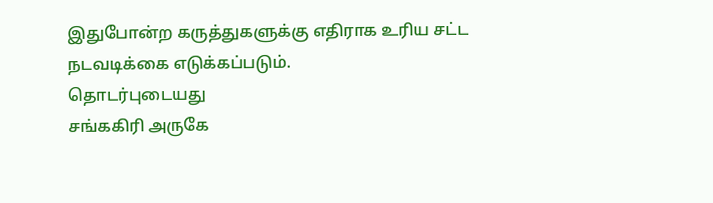இதுபோன்ற கருத்துகளுக்கு எதிராக உரிய சட்ட நடவடிக்கை எடுக்கப்படும்.
தொடர்புடையது
சங்ககிரி அருகே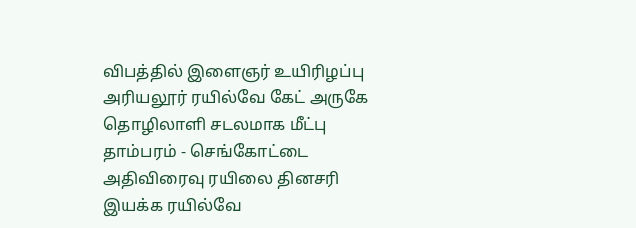விபத்தில் இளைஞர் உயிரிழப்பு
அரியலூர் ரயில்வே கேட் அருகே தொழிலாளி சடலமாக மீட்பு
தாம்பரம் - செங்கோட்டை அதிவிரைவு ரயிலை தினசரி இயக்க ரயில்வே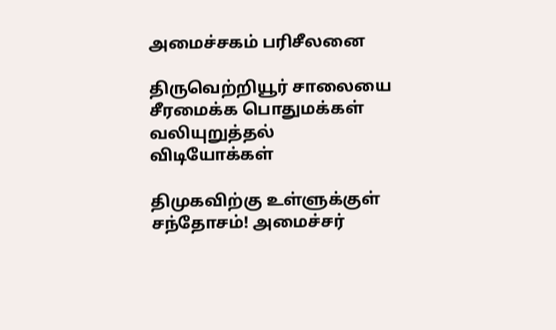அமைச்சகம் பரிசீலனை

திருவெற்றியூர் சாலையை சீரமைக்க பொதுமக்கள் வலியுறுத்தல்
விடியோக்கள்

திமுகவிற்கு உள்ளுக்குள் சந்தோசம்! அமைச்சர்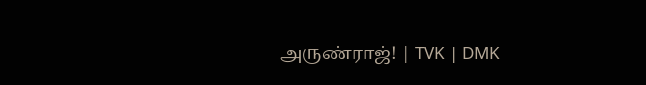அருண்ராஜ்! | TVK | DMK